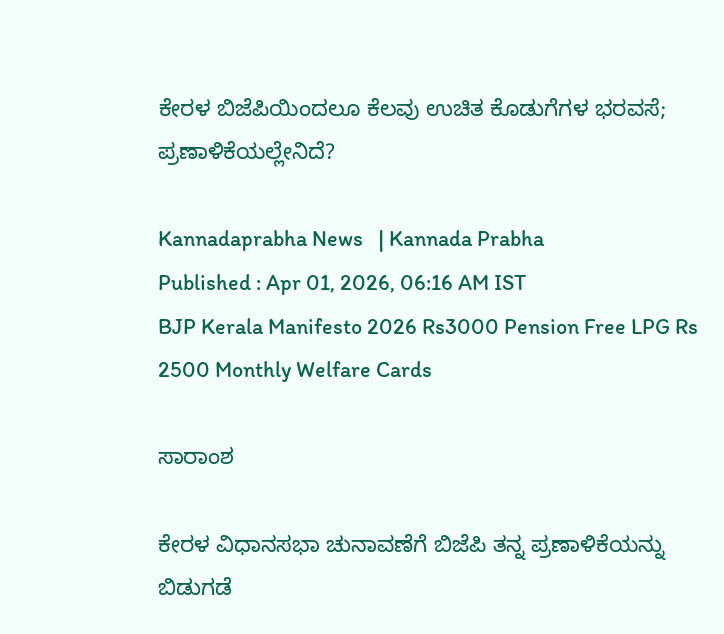ಕೇರಳ ಬಿಜೆಪಿಯಿಂದಲೂ ಕೆಲವು ಉಚಿತ ಕೊಡುಗೆಗಳ ಭರವಸೆ; ಪ್ರಣಾಳಿಕೆಯಲ್ಲೇನಿದೆ?

Kannadaprabha News   | Kannada Prabha
Published : Apr 01, 2026, 06:16 AM IST
BJP Kerala Manifesto 2026 Rs3000 Pension Free LPG Rs 2500 Monthly Welfare Cards

ಸಾರಾಂಶ

ಕೇರಳ ವಿಧಾನಸಭಾ ಚುನಾವಣೆಗೆ ಬಿಜೆಪಿ ತನ್ನ ಪ್ರಣಾಳಿಕೆಯನ್ನು ಬಿಡುಗಡೆ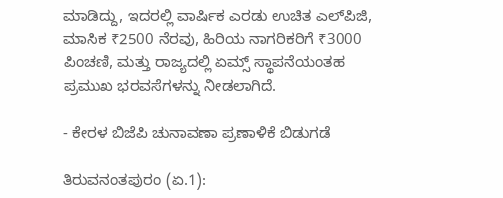ಮಾಡಿದ್ದು, ಇದರಲ್ಲಿ ವಾರ್ಷಿಕ ಎರಡು ಉಚಿತ ಎಲ್‌ಪಿಜಿ, ಮಾಸಿಕ ₹2500 ನೆರವು, ಹಿರಿಯ ನಾಗರಿಕರಿಗೆ ₹3000 ಪಿಂಚಣಿ, ಮತ್ತು ರಾಜ್ಯದಲ್ಲಿ ಏಮ್ಸ್‌ ಸ್ಥಾಪನೆಯಂತಹ ಪ್ರಮುಖ ಭರವಸೆಗಳನ್ನು ನೀಡಲಾಗಿದೆ.

- ಕೇರಳ ಬಿಜೆಪಿ ಚುನಾವಣಾ ಪ್ರಣಾಳಿಕೆ ಬಿಡುಗಡೆ

ತಿರುವನಂತಪುರಂ (ಏ.1):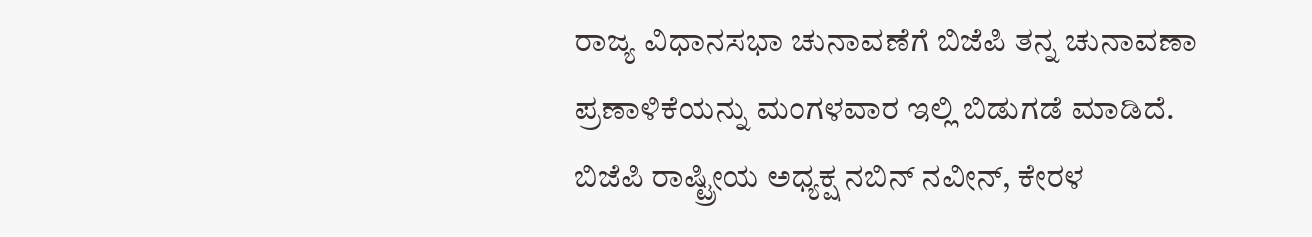ರಾಜ್ಯ ವಿಧಾನಸಭಾ ಚುನಾವಣೆಗೆ ಬಿಜೆಪಿ ತನ್ನ ಚುನಾವಣಾ ಪ್ರಣಾಳಿಕೆಯನ್ನು ಮಂಗಳವಾರ ಇಲ್ಲಿ ಬಿಡುಗಡೆ ಮಾಡಿದೆ. ಬಿಜೆಪಿ ರಾಷ್ಟ್ರೀಯ ಅಧ್ಯಕ್ಷ ನಬಿನ್‌ ನವೀನ್, ಕೇರಳ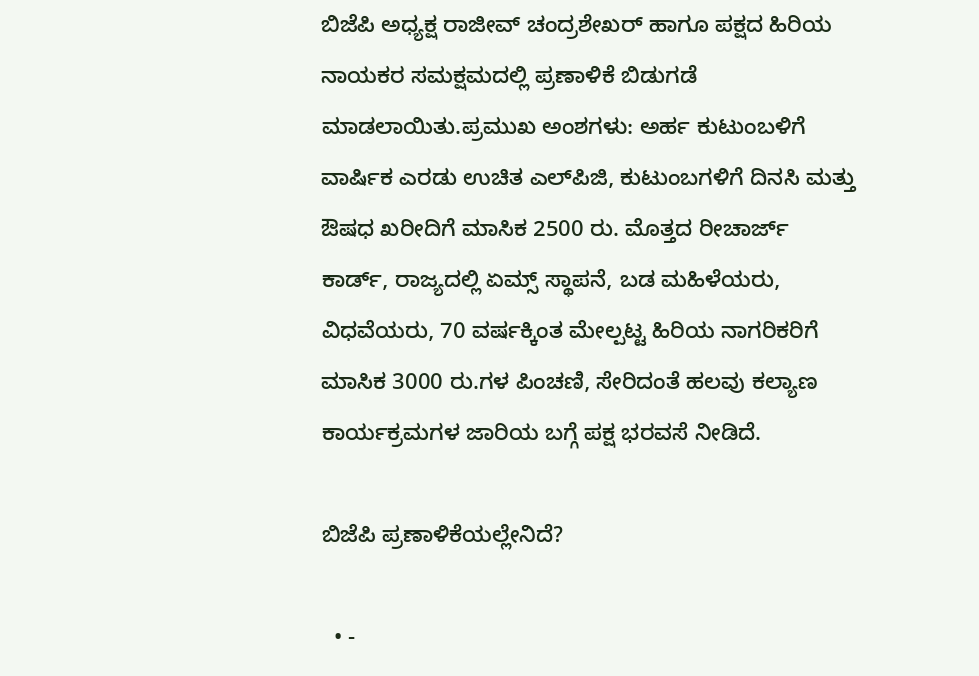ಬಿಜೆಪಿ ಅಧ್ಯಕ್ಷ ರಾಜೀವ್‌ ಚಂದ್ರಶೇಖರ್‌ ಹಾಗೂ ಪಕ್ಷದ ಹಿರಿಯ ನಾಯಕರ ಸಮಕ್ಷಮದಲ್ಲಿ ಪ್ರಣಾಳಿಕೆ ಬಿಡುಗಡೆ ಮಾಡಲಾಯಿತು.ಪ್ರಮುಖ ಅಂಶಗಳು: ಅರ್ಹ ಕುಟುಂಬಳಿಗೆ ವಾರ್ಷಿಕ ಎರಡು ಉಚಿತ ಎಲ್‌ಪಿಜಿ, ಕುಟುಂಬಗಳಿಗೆ ದಿನಸಿ ಮತ್ತು ಔಷಧ ಖರೀದಿಗೆ ಮಾಸಿಕ 2500 ರು. ಮೊತ್ತದ ರೀಚಾರ್ಜ್‌ ಕಾರ್ಡ್‌, ರಾಜ್ಯದಲ್ಲಿ ಏಮ್ಸ್‌ ಸ್ಥಾಪನೆ, ಬಡ ಮಹಿಳೆಯರು, ವಿಧವೆಯರು, 70 ವರ್ಷಕ್ಕಿಂತ ಮೇಲ್ಪಟ್ಟ ಹಿರಿಯ ನಾಗರಿಕರಿಗೆ ಮಾಸಿಕ 3000 ರು.ಗಳ ಪಿಂಚಣಿ, ಸೇರಿದಂತೆ ಹಲವು ಕಲ್ಯಾಣ ಕಾರ್ಯಕ್ರಮಗಳ ಜಾರಿಯ ಬಗ್ಗೆ ಪಕ್ಷ ಭರವಸೆ ನೀಡಿದೆ.

ಬಿಜೆಪಿ ಪ್ರಣಾಳಿಕೆಯಲ್ಲೇನಿದೆ?

  • -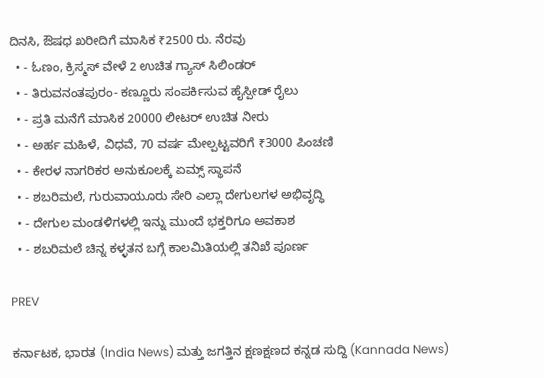ದಿನಸಿ, ಔಷಧ ಖರೀದಿಗೆ ಮಾಸಿಕ ₹2500 ರು. ನೆರವು
  • - ಓಣಂ, ಕ್ರಿಸ್ಮಸ್‌ ವೇಳೆ 2 ಉಚಿತ ಗ್ಯಾಸ್ ಸಿಲಿಂಡರ್‌
  • - ತಿರುವನಂತಪುರಂ- ಕಣ್ಣೂರು ಸಂಪರ್ಕಿಸುವ ಹೈಸ್ಪೀಡ್‌ ರೈಲು
  • - ಪ್ರತಿ ಮನೆಗೆ ಮಾಸಿಕ 20000 ಲೀಟರ್‌ ಉಚಿತ ನೀರು
  • - ಅರ್ಹ ಮಹಿಳೆ, ವಿಧವೆ, 70 ವರ್ಷ ಮೇಲ್ಪಟ್ಟವರಿಗೆ ₹3000 ಪಿಂಚಣಿ
  • - ಕೇರಳ ನಾಗರಿಕರ ಅನುಕೂಲಕ್ಕೆ ಏಮ್ಸ್‌ ಸ್ಥಾಪನೆ
  • - ಶಬರಿಮಲೆ, ಗುರುವಾಯೂರು ಸೇರಿ ಎಲ್ಲಾ ದೇಗುಲಗಳ ಅಭಿವೃದ್ಧಿ
  • - ದೇಗುಲ ಮಂಡಳಿಗಳಲ್ಲಿ ಇನ್ನು ಮುಂದೆ ಭಕ್ತರಿಗೂ ಅವಕಾಶ
  • - ಶಬರಿಮಲೆ ಚಿನ್ನ ಕಳ್ಳತನ ಬಗ್ಗೆ ಕಾಲಮಿತಿಯಲ್ಲಿ ತನಿಖೆ ಪೂರ್ಣ

PREV

ಕರ್ನಾಟಕ, ಭಾರತ (India News) ಮತ್ತು ಜಗತ್ತಿನ ಕ್ಷಣಕ್ಷಣದ ಕನ್ನಡ ಸುದ್ದಿ (Kannada News)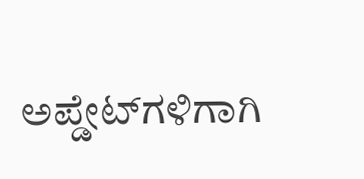ಅಪ್ಡೇಟ್‌ಗಳಿಗಾಗಿ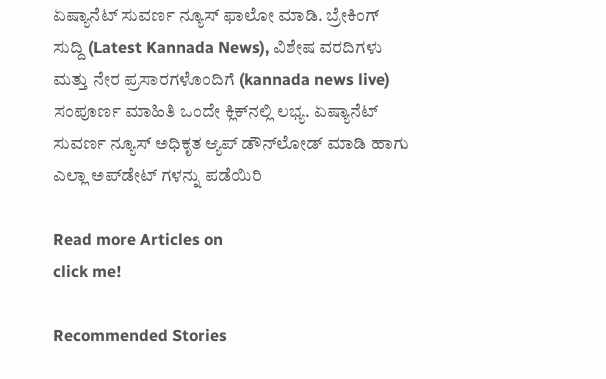ಏಷ್ಯಾನೆಟ್ ಸುವರ್ಣ ನ್ಯೂಸ್‌ ಫಾಲೋ ಮಾಡಿ. ಬ್ರೇಕಿಂಗ್ ಸುದ್ದಿ (Latest Kannada News), ವಿಶೇಷ ವರದಿಗಳು ಮತ್ತು ನೇರ ಪ್ರಸಾರಗಳೊಂದಿಗೆ (kannada news live) ಸಂಪೂರ್ಣ ಮಾಹಿತಿ ಒಂದೇ ಕ್ಲಿಕ್‌ನಲ್ಲಿ ಲಭ್ಯ. ಏಷ್ಯಾನೆಟ್ ಸುವರ್ಣ ನ್ಯೂಸ್ ಅಧಿಕೃತ ಆ್ಯಪ್ ಡೌನ್‌ಲೋಡ್ ಮಾಡಿ ಹಾಗು ಎಲ್ಲಾ ಅಪ್‌ಡೇಟ್ ಗಳನ್ನು ಪಡೆಯಿರಿ

Read more Articles on
click me!

Recommended Stories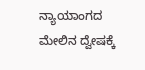ನ್ಯಾಯಾಂಗದ ಮೇಲಿನ ದ್ವೇಷಕ್ಕೆ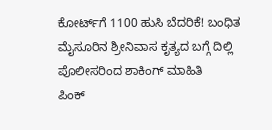ಕೋರ್ಟ್‌ಗೆ 1100 ಹುಸಿ ಬೆದರಿಕೆ! ಬಂಧಿತ ಮೈಸೂರಿನ ಶ್ರೀನಿವಾಸ ಕೃತ್ಯದ ಬಗ್ಗೆ ದಿಲ್ಲಿ ಪೊಲೀಸರಿಂದ ಶಾಕಿಂಗ್ ಮಾಹಿತಿ
ಪಿಂಕ್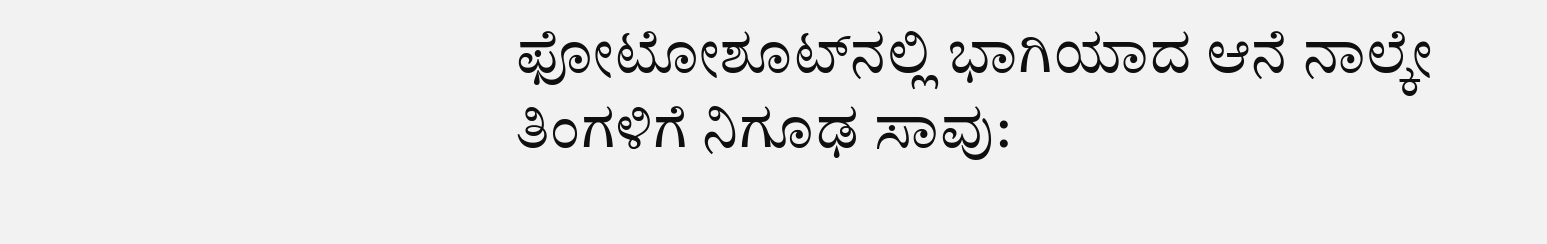ಫೋಟೋಶೂಟ್‌ನಲ್ಲಿ ಭಾಗಿಯಾದ ಆನೆ ನಾಲ್ಕೇ ತಿಂಗಳಿಗೆ ನಿಗೂಢ ಸಾವು: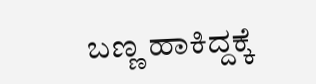ಬಣ್ಣ ಹಾಕಿದ್ದಕ್ಕೆ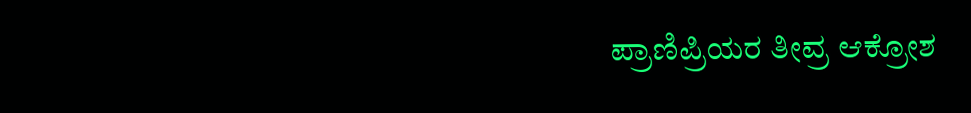ಪ್ರಾಣಿಪ್ರಿಯರ ತೀವ್ರ ಆಕ್ರೋಶ